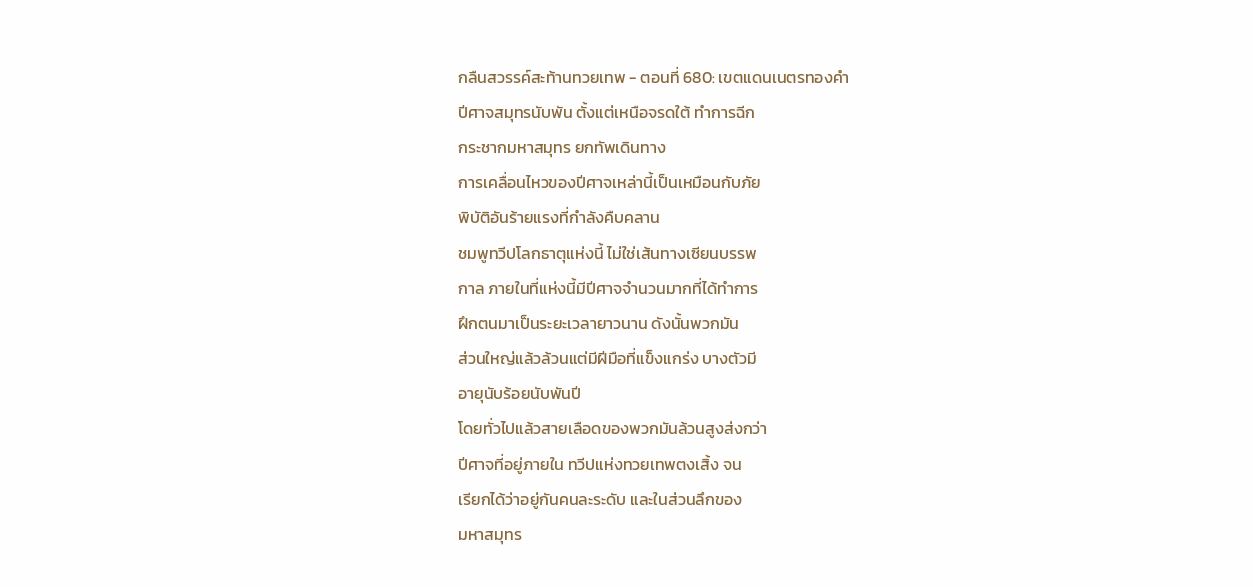กลืนสวรรค์สะท้านทวยเทพ - ตอนที่ 680: เขตแดนเนตรทองคํา
ปีศาจสมุทรนับพัน ตั้งแต่เหนือจรดใต้ ทำการฉีก
กระชากมหาสมุทร ยกทัพเดินทาง
การเคลื่อนไหวของปีศาจเหล่านี้เป็นเหมือนกับภัย
พิบัติอันร้ายแรงที่กำลังคืบคลาน
ชมพูทวีปโลกธาตุแห่งนี้ ไม่ใช่เส้นทางเซียนบรรพ
กาล ภายในที่แห่งนี้มีปีศาจจำนวนมากที่ได้ทำการ
ฝึกตนมาเป็นระยะเวลายาวนาน ดังนั้นพวกมัน
ส่วนใหญ่แล้วล้วนแต่มีฝีมือที่แข็งแกร่ง บางตัวมี
อายุนับร้อยนับพันปี
โดยทั่วไปแล้วสายเลือดของพวกมันล้วนสูงส่งกว่า
ปีศาจที่อยู่ภายใน ทวีปแห่งทวยเทพตงเสิ้ง จน
เรียกได้ว่าอยู่กันคนละระดับ และในส่วนลึกของ
มหาสมุทร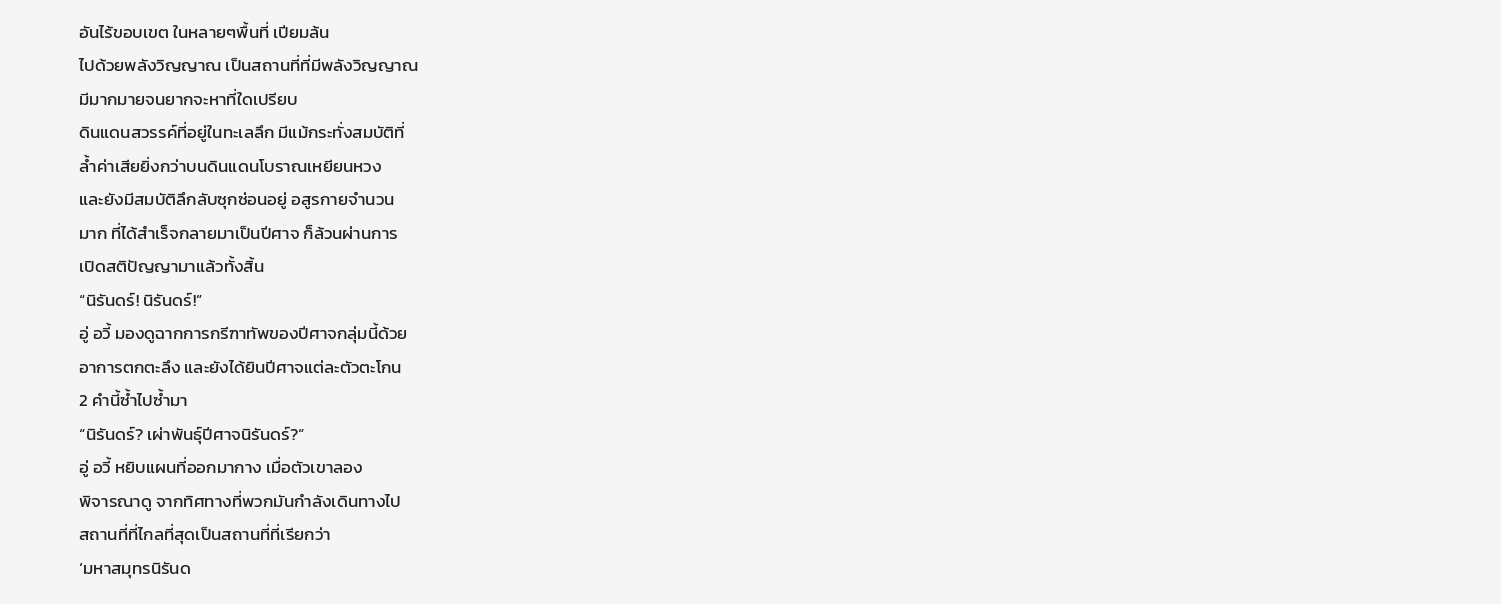อันไร้ขอบเขต ในหลายๆพื้นที่ เปียมล้น
ไปด้วยพลังวิญญาณ เป็นสถานที่ที่มีพลังวิญญาณ
มีมากมายจนยากจะหาที่ใดเปรียบ
ดินแดนสวรรค์ที่อยู่ในทะเลลึก มีแม้กระทั่งสมบัติที่
ล้ำค่าเสียยิ่งกว่าบนดินแดนโบราณเหยียนหวง
และยังมีสมบัติลึกลับซุกซ่อนอยู่ อสูรกายจำนวน
มาก ที่ได้สำเร็จกลายมาเป็นปีศาจ ก็ล้วนผ่านการ
เปิดสติปัญญามาแล้วทั้งสิ้น
“นิรันดร์! นิรันดร์!”
อู่ อวี้ มองดูฉากการกรีฑาทัพของปีศาจกลุ่มนี้ด้วย
อาการตกตะลึง และยังได้ยินปีศาจแต่ละตัวตะโกน
2 คำนี้ซ้ำไปซ้ำมา
“นิรันดร์? เผ่าพันธุ์ปีศาจนิรันดร์?“
อู่ อวี้ หยิบแผนที่ออกมากาง เมื่อตัวเขาลอง
พิจารณาดู จากทิศทางที่พวกมันกำลังเดินทางไป
สถานที่ที่ไกลที่สุดเป็นสถานที่ที่เรียกว่า
‘มหาสมุทรนิรันด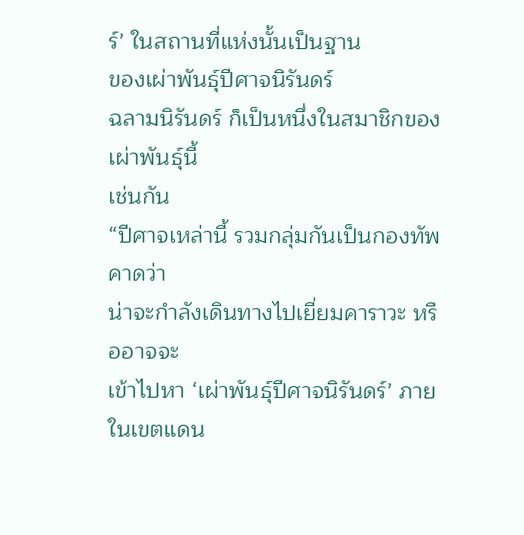ร์’ ในสถานที่แห่งนั้นเป็นฐาน
ของเผ่าพันธุ์ปีศาจนิรันดร์
ฉลามนิรันดร์ ก็เป็นหนึ่งในสมาชิกของเผ่าพันธุ์นี้
เช่นกัน
“ปีศาจเหล่านี้ รวมกลุ่มกันเป็นกองทัพ คาดว่า
น่าจะกำลังเดินทางไปเยี่ยมคาราวะ หรืออาจจะ
เข้าไปหา ‘เผ่าพันธุ์ปีศาจนิรันดร์’ ภายในเขตแดน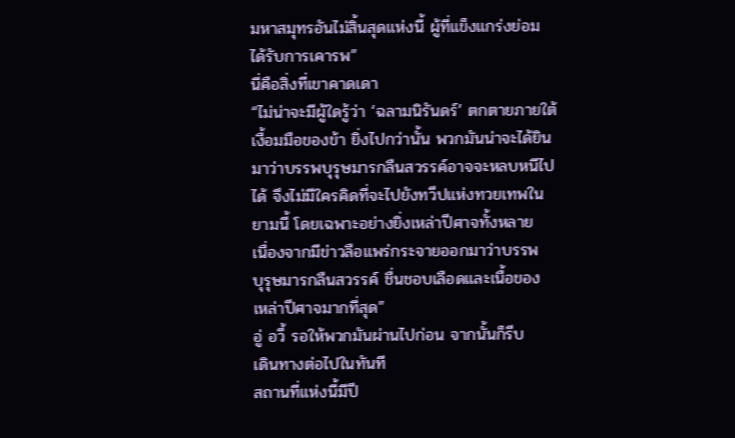มหาสมุทรอันไม่สิ้นสุดแห่งนี้ ผู้ที่แข็งแกร่งย่อม
ได้รับการเคารพ”
นี่คือสิ่งที่เขาคาดเดา
“ไม่น่าจะมีผู้ใดรู้ว่า ‘ฉลามนิรันดร์’ ตกตายภายใต้
เงื้อมมือของข้า ยิ่งไปกว่านั้น พวกมันน่าจะได้ยิน
มาว่าบรรพบุรุษมารกลืนสวรรค์อาจจะหลบหนีไป
ได้ จึงไม่มีใครคิดที่จะไปยังทวีปแห่งทวยเทพใน
ยามนี้ โดยเฉพาะอย่างยิ่งเหล่าปีศาจทั้งหลาย
เนื่องจากมีข่าวลือแพร่กระจายออกมาว่าบรรพ
บุรุษมารกลืนสวรรค์ ชื่นชอบเลือดและเนื้อของ
เหล่าปีศาจมากที่สุด”
อู่ อวี้ รอให้พวกมันผ่านไปก่อน จากนั้นก็รีบ
เดินทางต่อไปในทันที
สถานที่แห่งนี้มีปี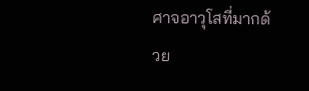ศาจอาวุโสที่มากด้วย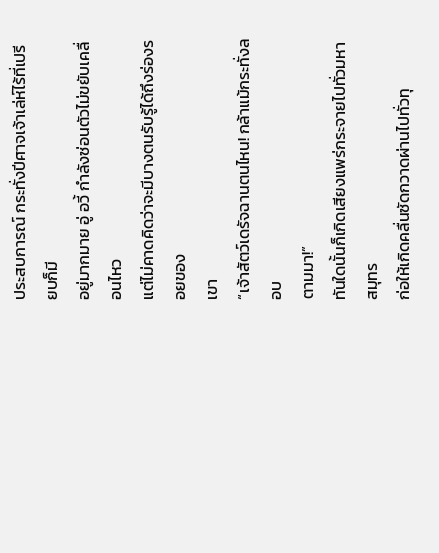ประสบการณ์ กระทั่งปีศาจเจ้าเล่ห์ไร้ที่เปรียบก็มี
อยู่มากมาย อู่ อวี้ กำลังซ่อนตัวไม่ขยับเคลื่อนไหว
แต่ไม่คาดคิดว่าจะมีบางตนรับรู้ได้ถึงร่องรอยของ
เขา
“เจ้าสัตว์เดรัจฉานตนไหน! กล้าแม้กระทั่งลอบ
ตามมา!”
ทันใดนั้นก็เกิดเสียงแพร่กระจายไปทั่วมหาสมุทร
ก่อให้เกิดคลื่นซัดกวาดผ่านไปทั่วทุ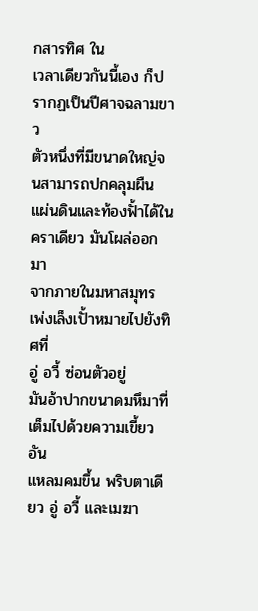กสารทิศ ใน
เวลาเดียวกันนี้เอง ก็ปรากฏเป็นปีศาจฉลามขาว
ตัวหนึ่งที่มีขนาดใหญ่จนสามารถปกคลุมผืน
แผ่นดินและท้องฟั้าได้ในคราเดียว มันโผล่ออกมา
จากภายในมหาสมุทร เพ่งเล็งเปั้าหมายไปยังทิศที่
อู่ อวี้ ซ่อนตัวอยู่
มันอ้าปากขนาดมหึมาที่เต็มไปด้วยความเขี้ยวอัน
แหลมคมขึ้น พริบตาเดียว อู่ อวี้ และเมฆา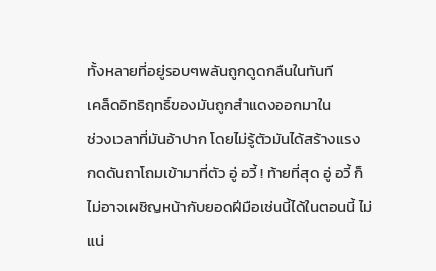ทั้งหลายที่อยู่รอบๆพลันถูกดูดกลืนในทันที
เคล็ดอิทธิฤทธิ์ของมันถูกสำแดงออกมาใน
ช่วงเวลาที่มันอ้าปาก โดยไม่รู้ตัวมันได้สร้างแรง
กดดันถาโถมเข้ามาที่ตัว อู่ อวี้ ! ท้ายที่สุด อู่ อวี้ ก็
ไม่อาจเผชิญหน้ากับยอดฝีมือเช่นนี้ได้ในตอนนี้ ไม่
แน่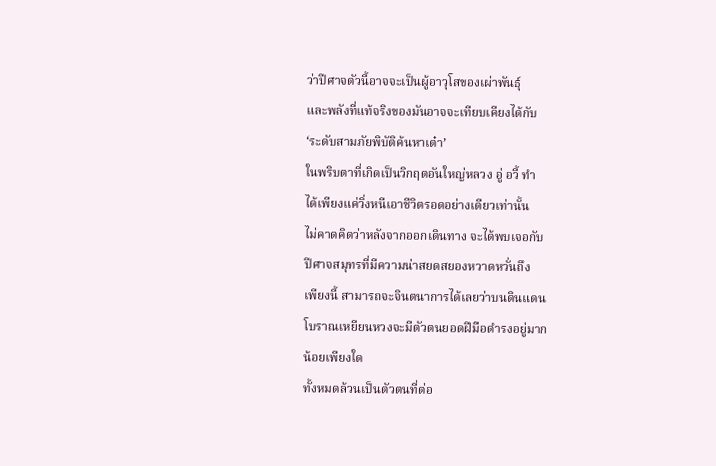ว่าปีศาจตัวนี้อาจจะเป็นผู้อาวุโสของเผ่าพันธุ์
และพลังที่แท้จริงของมันอาจจะเทียบเคียงได้กับ
‘ระดับสามภัยพิบัติค้นหาเต๋า’
ในพริบตาที่เกิดเป็นวิกฤตอันใหญ่หลวง อู่ อวี้ ทำ
ได้เพียงแค่วิ่งหนีเอาชีวิตรอดอย่างเดียวเท่านั้น
ไม่คาดคิดว่าหลังจากออกเดินทาง จะได้พบเจอกับ
ปีศาจสมุทรที่มีความน่าสยดสยองหวาดหวั่นถึง
เพียงนี้ สามารถจะจินตนาการได้เลยว่าบนดินแดน
โบราณเหยียนหวงจะมีตัวตนยอดฝีมือดำรงอยู่มาก
น้อยเพียงใด
ทั้งหมดล้วนเป็นตัวตนที่ต่อ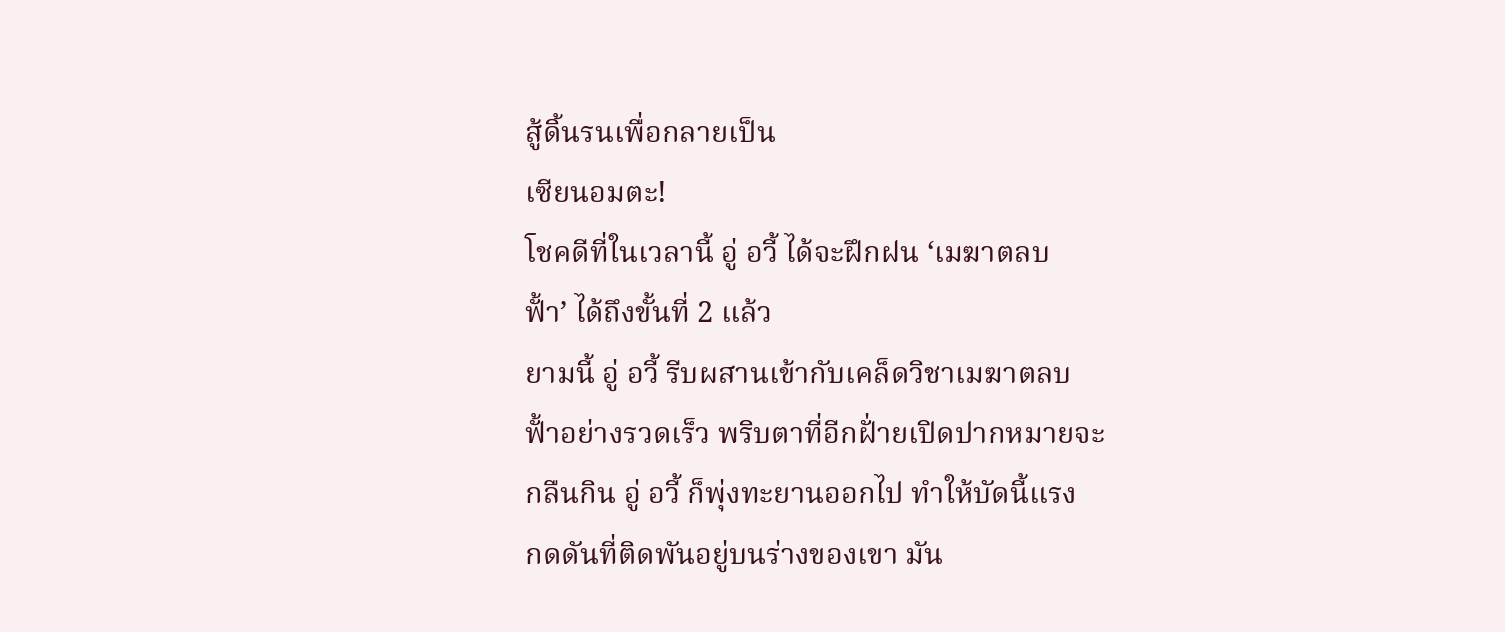สู้ดิ้นรนเพื่อกลายเป็น
เซียนอมตะ!
โชคดีที่ในเวลานี้ อู่ อวี้ ได้จะฝึกฝน ‘เมฆาตลบ
ฟั้า’ ได้ถึงขั้นที่ 2 แล้ว
ยามนี้ อู่ อวี้ รีบผสานเข้ากับเคล็ดวิชาเมฆาตลบ
ฟั้าอย่างรวดเร็ว พริบตาที่อีกฝั่ายเปิดปากหมายจะ
กลืนกิน อู่ อวี้ ก็พุ่งทะยานออกไป ทำให้บัดนี้แรง
กดดันที่ติดพันอยู่บนร่างของเขา มัน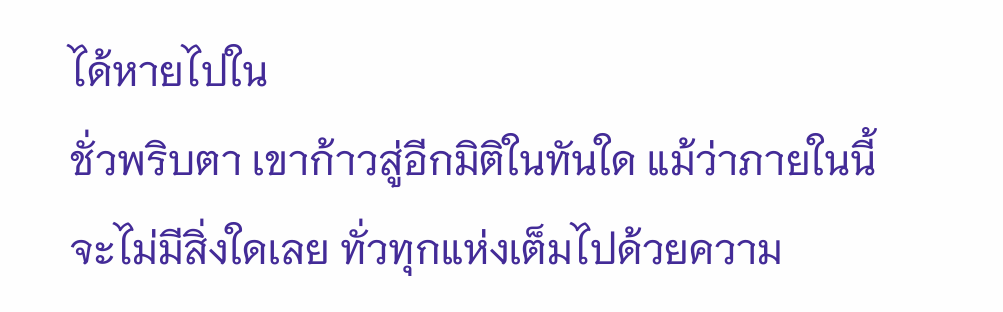ได้หายไปใน
ชั่วพริบตา เขาก้าวสู่อีกมิติในทันใด แม้ว่าภายในนี้
จะไม่มีสิ่งใดเลย ทั่วทุกแห่งเต็มไปด้วยความ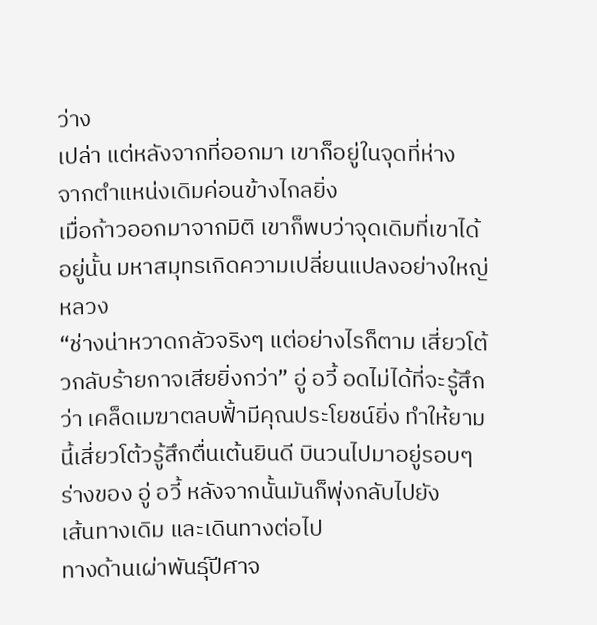ว่าง
เปล่า แต่หลังจากที่ออกมา เขาก็อยู่ในจุดที่ห่าง
จากตำแหน่งเดิมค่อนข้างไกลยิ่ง
เมื่อก้าวออกมาจากมิติ เขาก็พบว่าจุดเดิมที่เขาได้
อยู่นั้น มหาสมุทรเกิดความเปลี่ยนแปลงอย่างใหญ่
หลวง
“ช่างน่าหวาดกลัวจริงๆ แต่อย่างไรก็ตาม เสี่ยวโต้
วกลับร้ายกาจเสียยิ่งกว่า” อู่ อวี้ อดไม่ได้ที่จะรู้สึก
ว่า เคล็ดเมฆาตลบฟั้ามีคุณประโยชน์ยิ่ง ทำให้ยาม
นี้เสี่ยวโต้วรู้สึกตื่นเต้นยินดี บินวนไปมาอยู่รอบๆ
ร่างของ อู่ อวี้ หลังจากนั้นมันก็พุ่งกลับไปยัง
เส้นทางเดิม และเดินทางต่อไป
ทางด้านเผ่าพันธุ์ปีศาจ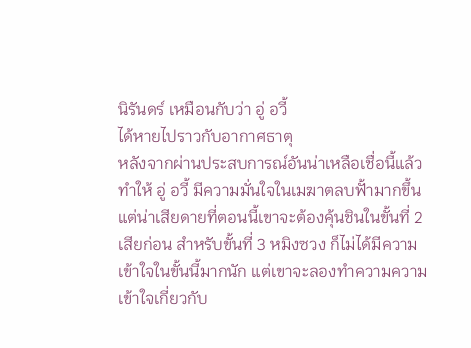นิรันดร์ เหมือนกับว่า อู่ อวี้
ได้หายไปราวกับอากาศธาตุ
หลังจากผ่านประสบการณ์อันน่าเหลือเชื่อนี้แล้ว
ทำให้ อู่ อวี้ มีความมั่นใจในเมฆาตลบฟั้ามากขึ้น
แต่น่าเสียดายที่ตอนนี้เขาจะต้องคุ้นชินในขั้นที่ 2
เสียก่อน สำหรับขั้นที่ 3 หมิงซวง ก็ไม่ได้มีความ
เข้าใจในขั้นนี้มากนัก แต่เขาจะลองทำความความ
เข้าใจเกี่ยวกับ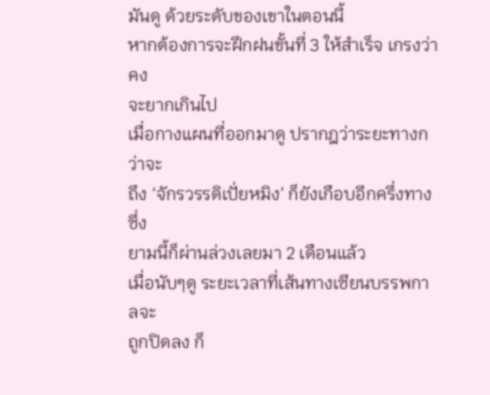มันดู ด้วยระดับของเขาในตอนนี้
หากต้องการจะฝึกฝนขั้นที่ 3 ให้สำเร็จ เกรงว่าคง
จะยากเกินไป
เมื่อกางแผนที่ออกมาดู ปรากฎว่าระยะทางกว่าจะ
ถึง ‘จักรวรรดิเปั่ยหมิง’ ก็ยังเกือบอีกครึ่งทาง ซึ่ง
ยามนี้ก็ผ่านล่วงเลยมา 2 เดือนแล้ว
เมื่อนับๆดู ระยะเวลาที่เส้นทางเซียนบรรพกาลจะ
ถูกปิดลง ก็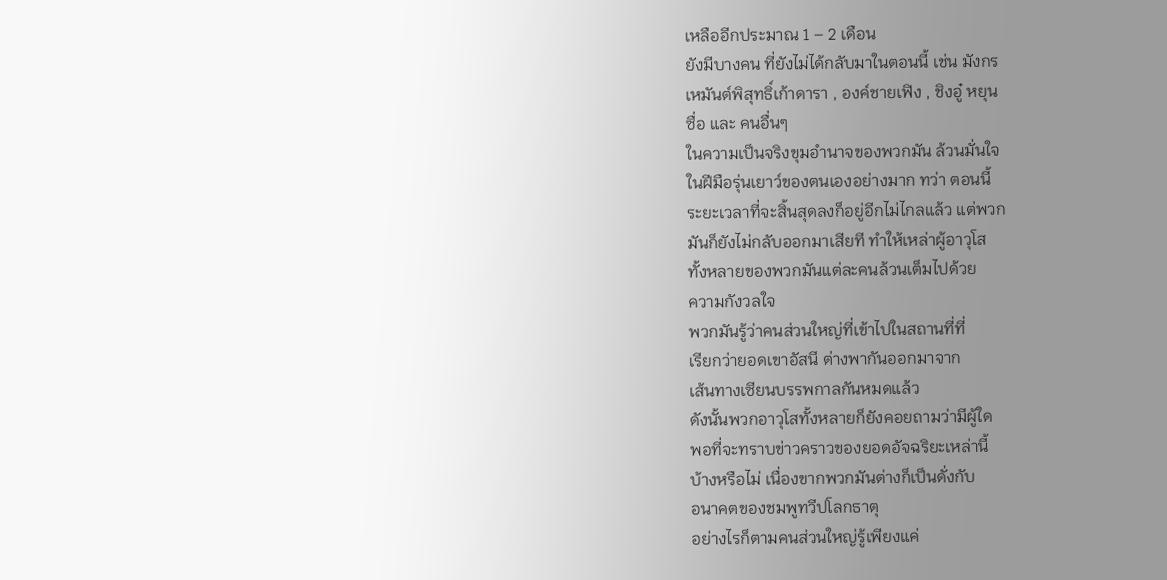เหลืออีกประมาณ 1 – 2 เดือน
ยังมีบางคน ที่ยังไม่ได้กลับมาในตอนนี้ เช่น มังกร
เหมันต์พิสุทธิ์เก้าดารา , องค์ชายเฟิง , ชิงอู๋ หยุน
ซื่อ และ คนอื่นๆ
ในความเป็นจริงขุมอำนาจของพวกมัน ล้วนมั่นใจ
ในฝีมือรุ่นเยาว์ของตนเองอย่างมาก ทว่า ตอนนี้
ระยะเวลาที่จะสิ้นสุดลงก็อยู่อีกไม่ไกลแล้ว แต่พวก
มันก็ยังไม่กลับออกมาเสียที ทำให้เหล่าผู้อาวุโส
ทั้งหลายของพวกมันแต่ละคนล้วนเต็มไปด้วย
ความกังวลใจ
พวกมันรู้ว่าคนส่วนใหญ่ที่เข้าไปในสถานที่ที่
เรียกว่ายอดเขาอัสนี ต่างพากันออกมาจาก
เส้นทางเซียนบรรพกาลกันหมดแล้ว
ดังนั้นพวกอาวุโสทั้งหลายก็ยังคอยถามว่ามีผู้ใด
พอที่จะทราบข่าวคราวของยอดอัจฉริยะเหล่านี้
บ้างหรือไม่ เนื่องขากพวกมันต่างก็เป็นดั่งกับ
อนาคตของชมพูทวีปโลกธาตุ
อย่างไรก็ตามคนส่วนใหญ่รู้เพียงแค่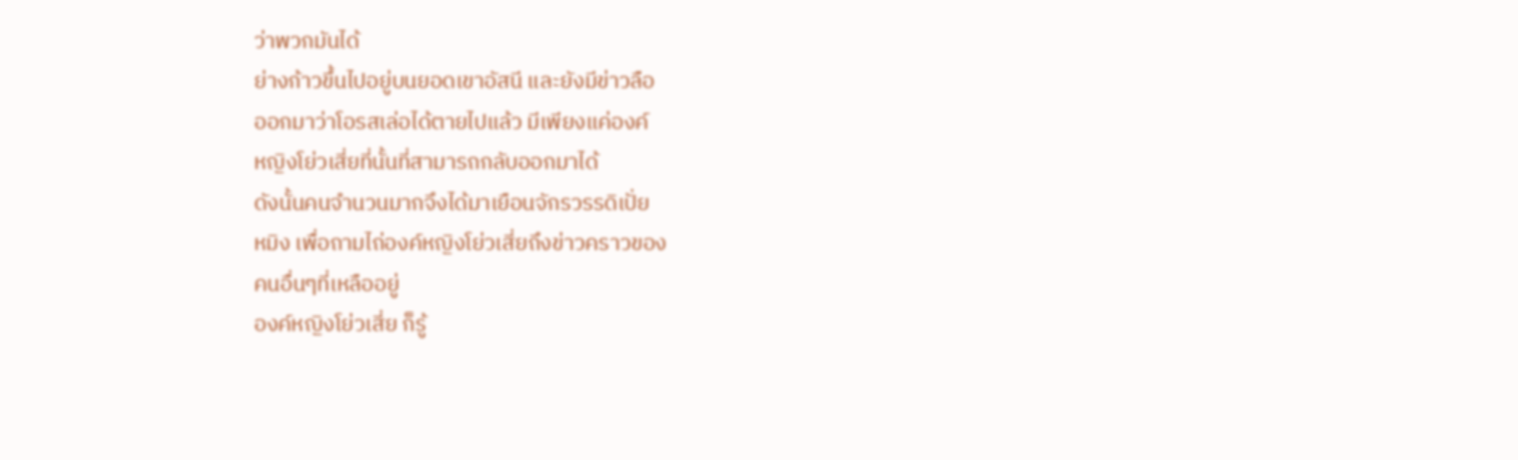ว่าพวกมันได้
ย่างก้าวขึ้นไปอยู่บนยอดเขาอัสนี และยังมีข่าวลือ
ออกมาว่าโอรสเล่อได้ตายไปแล้ว มีเพียงแค่องค์
หญิงโย่วเสี่ยที่นั้นที่สามารถกลับออกมาได้
ดังนั้นคนจำนวนมากจึงได้มาเยือนจักรวรรดิเปั่ย
หมิง เพื่อถามไถ่องค์หญิงโย่วเสี่ยถึงข่าวคราวของ
คนอื่นๆที่เหลืออยู่
องค์หญิงโย่วเสี่ย ก็รู้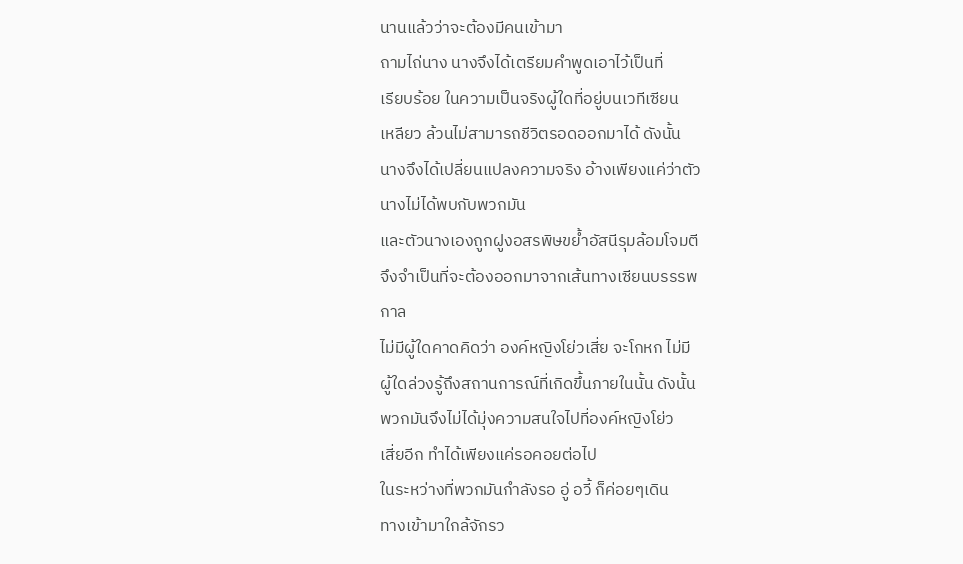นานแล้วว่าจะต้องมีคนเข้ามา
ถามไถ่นาง นางจึงได้เตรียมคำพูดเอาไว้เป็นที่
เรียบร้อย ในความเป็นจริงผู้ใดที่อยู่บนเวทีเซียน
เหลียว ล้วนไม่สามารถชีวิตรอดออกมาได้ ดังนั้น
นางจึงได้เปลี่ยนแปลงความจริง อ้างเพียงแค่ว่าตัว
นางไม่ได้พบกับพวกมัน
และตัวนางเองถูกฝูงอสรพิษขย้ำอัสนีรุมล้อมโจมตี
จึงจำเป็นที่จะต้องออกมาจากเส้นทางเซียนบรรรพ
กาล
ไม่มีผู้ใดคาดคิดว่า องค์หญิงโย่วเสี่ย จะโกหก ไม่มี
ผู้ใดล่วงรู้ถึงสถานการณ์ที่เกิดขึ้นภายในนั้น ดังนั้น
พวกมันจึงไม่ได้มุ่งความสนใจไปที่องค์หญิงโย่ว
เสี่ยอีก ทำได้เพียงแค่รอคอยต่อไป
ในระหว่างที่พวกมันกำลังรอ อู่ อวี้ ก็ค่อยๆเดิน
ทางเข้ามาใกล้จักรว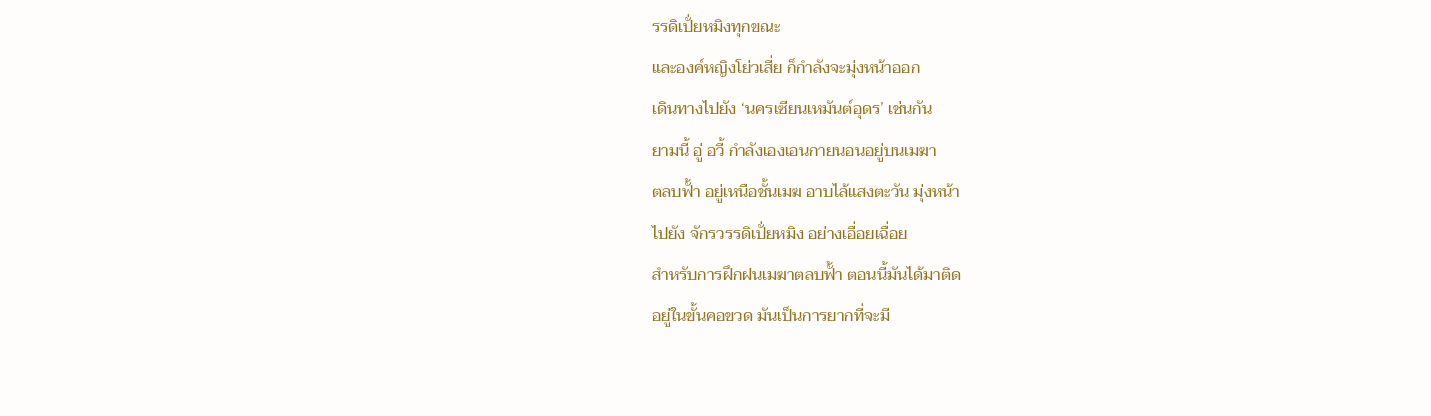รรดิเปั่ยหมิงทุกขณะ
และองค์หญิงโย่วเสี่ย ก็กำลังจะมุ่งหน้าออก
เดินทางไปยัง ‘นครเซียนเหมันต์อุดร’ เช่นกัน
ยามนี้ อู่ อวี้ กำลังเองเอนกายนอนอยู่บนเมฆา
ตลบฟั้า อยู่เหนือชั้นเมฆ อาบไล้แสงตะวัน มุ่งหน้า
ไปยัง จักรวรรดิเปั่ยหมิง อย่างเอื่อยเฉื่อย
สำหรับการฝึกฝนเมฆาตลบฟั้า ตอนนี้มันได้มาติด
อยู่ในขั้นคอขวด มันเป็นการยากที่จะมี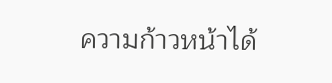ความก้าวหน้าได้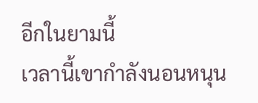อีกในยามนี้
เวลานี้เขากำลังนอนหนุน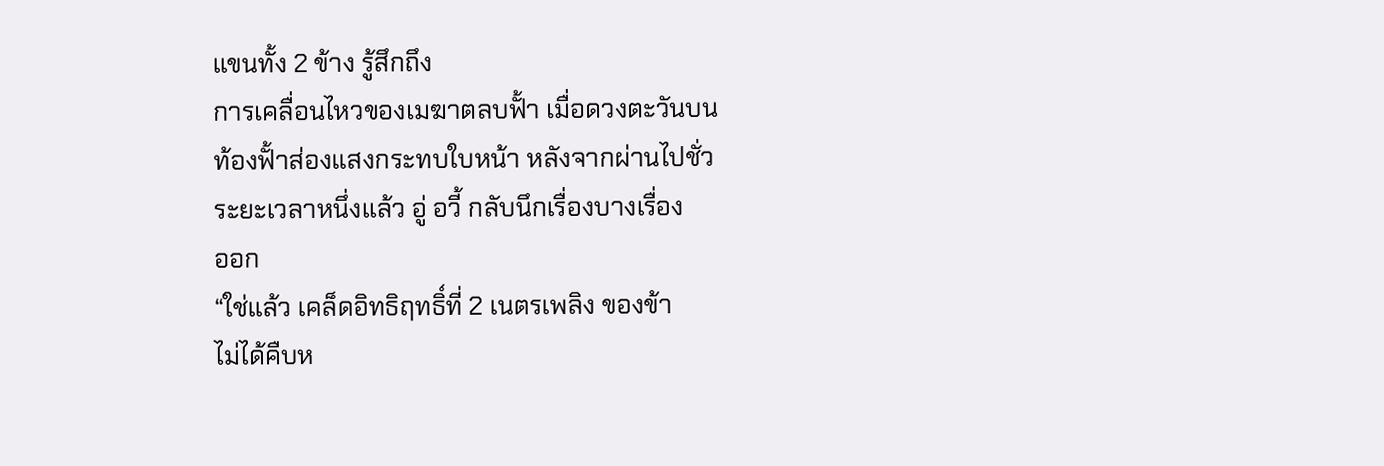แขนทั้ง 2 ข้าง รู้สึกถึง
การเคลื่อนไหวของเมฆาตลบฟั้า เมื่อดวงตะวันบน
ท้องฟั้าส่องแสงกระทบใบหน้า หลังจากผ่านไปชั่ว
ระยะเวลาหนึ่งแล้ว อู่ อวี้ กลับนึกเรื่องบางเรื่อง
ออก
“ใช่แล้ว เคล็ดอิทธิฤทธิ์ที่ 2 เนตรเพลิง ของข้า
ไม่ได้คืบห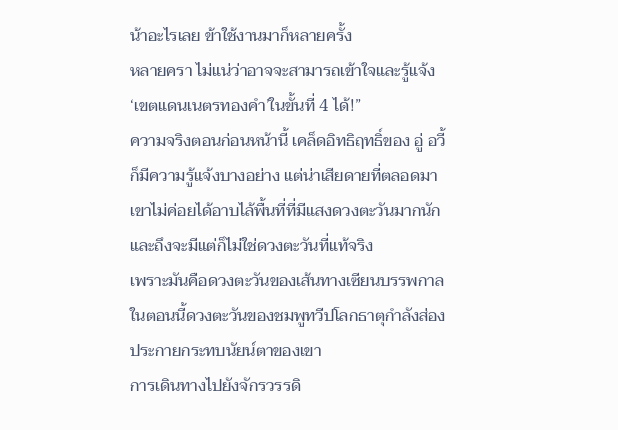น้าอะไรเลย ข้าใช้งานมาก็หลายครั้ง
หลายครา ไม่แน่ว่าอาจจะสามารถเข้าใจและรู้แจ้ง
‘เขตแดนเนตรทองคำ’ในขั้นที่ 4 ได้!”
ความจริงตอนก่อนหน้านี้ เคล็ดอิทธิฤทธิ์ของ อู่ อวี้
ก็มีความรู้แจ้งบางอย่าง แต่น่าเสียดายที่ตลอดมา
เขาไม่ค่อยได้อาบไล้พื้นที่ที่มีแสงดวงตะวันมากนัก
และถึงจะมีแต่ก็ไม่ใช่ดวงตะวันที่แท้จริง
เพราะมันคือดวงตะวันของเส้นทางเซียนบรรพกาล
ในตอนนี้ดวงตะวันของชมพูทวีปโลกธาตุกำลังส่อง
ประกายกระทบนัยน์ตาของเขา
การเดินทางไปยังจักรวรรดิ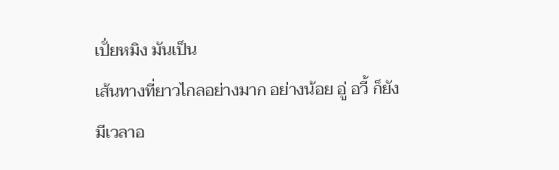เปั่ยหมิง มันเป็น
เส้นทางที่ยาวไกลอย่างมาก อย่างน้อย อู่ อวี้ ก็ยัง
มีเวลาอ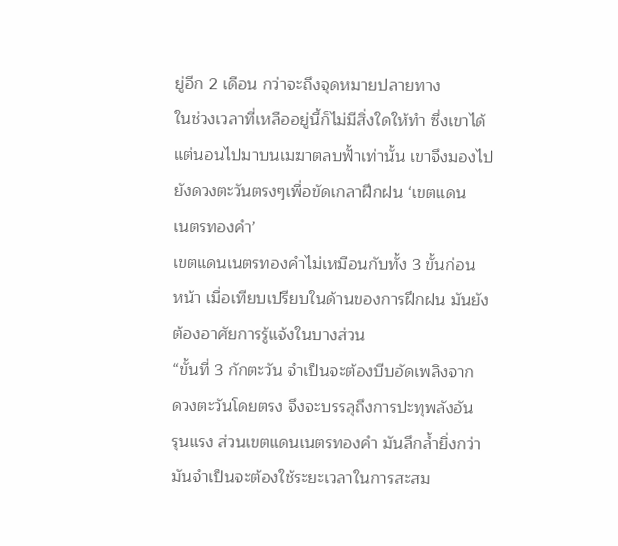ยู่อีก 2 เดือน กว่าจะถึงจุดหมายปลายทาง
ในช่วงเวลาที่เหลืออยู่นี้ก็ไม่มีสิ่งใดให้ทำ ซึ่งเขาได้
แต่นอนไปมาบนเมฆาตลบฟั้าเท่านั้น เขาจึงมองไป
ยังดวงตะวันตรงๆเพื่อขัดเกลาฝึกฝน ‘เขตแดน
เนตรทองคำ’
เขตแดนเนตรทองคำไม่เหมือนกับทั้ง 3 ขั้นก่อน
หน้า เมื่อเทียบเปรียบในด้านของการฝึกฝน มันยัง
ต้องอาศัยการรู้แจ้งในบางส่วน
“ขั้นที่ 3 กักตะวัน จำเป็นจะต้องบีบอัดเพลิงจาก
ดวงตะวันโดยตรง จึงจะบรรลุถึงการปะทุพลังอัน
รุนแรง ส่วนเขตแดนเนตรทองคำ มันลึกล้ำยิ่งกว่า
มันจำเป็นจะต้องใช้ระยะเวลาในการสะสม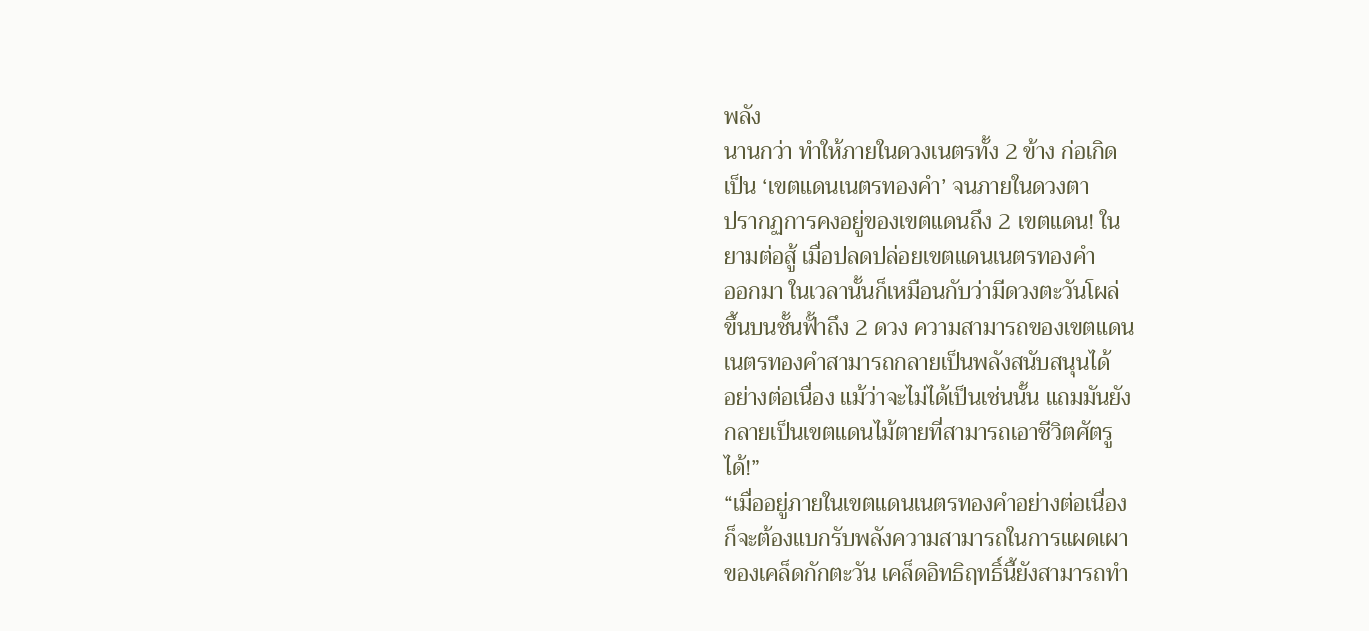พลัง
นานกว่า ทำให้ภายในดวงเนตรทั้ง 2 ข้าง ก่อเกิด
เป็น ‘เขตแดนเนตรทองคำ’ จนภายในดวงตา
ปรากฏการคงอยู่ของเขตแดนถึง 2 เขตแดน! ใน
ยามต่อสู้ เมื่อปลดปล่อยเขตแดนเนตรทองคำ
ออกมา ในเวลานั้นก็เหมือนกับว่ามีดวงตะวันโผล่
ขึ้นบนชั้นฟั้าถึง 2 ดวง ความสามารถของเขตแดน
เนตรทองคำสามารถกลายเป็นพลังสนับสนุนได้
อย่างต่อเนื่อง แม้ว่าจะไม่ได้เป็นเช่นนั้น แถมมันยัง
กลายเป็นเขตแดนไม้ตายที่สามารถเอาชีวิตศัตรู
ได้!”
“เมื่ออยู่ภายในเขตแดนเนตรทองคำอย่างต่อเนื่อง
ก็จะต้องแบกรับพลังความสามารถในการแผดเผา
ของเคล็ดกักตะวัน เคล็ดอิทธิฤทธิ์นี้ยังสามารถทำ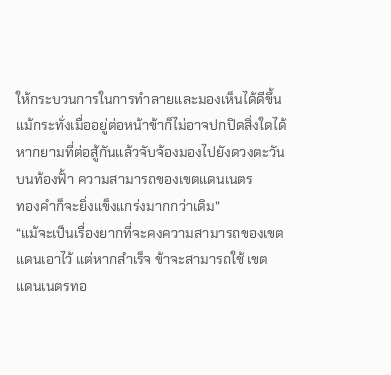ให้กระบวนการในการทำลายและมองเห็นได้ดีขึ้น
แม้กระทั่งเมื่ออยู่ต่อหน้าข้าก็ไม่อาจปกปิดสิ่งใดได้
หากยามที่ต่อสู้กันแล้วจับจ้องมองไปยังดวงตะวัน
บนท้องฟั้า ความสามารถของเขตแดนเนตร
ทองคำก็จะยิ่งแข็งแกร่งมากกว่าเดิม”
“แม้จะเป็นเรื่องยากที่จะคงความสามารถของเขต
แดนเอาไว้ แต่หากสำเร็จ ข้าจะสามารถใช้ เขต
แดนเนตรทอ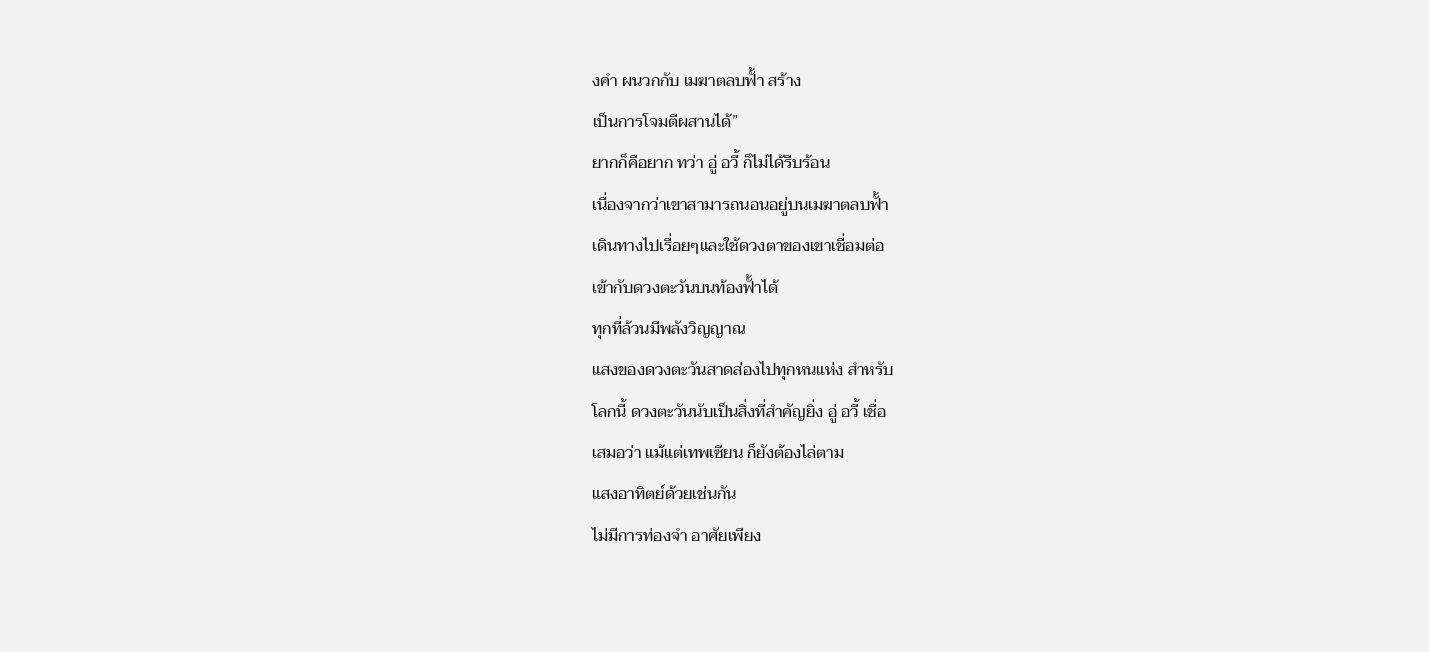งคำ ผนวกกับ เมฆาตลบฟั้า สร้าง
เป็นการโจมตีผสานได้”
ยากก็คือยาก ทว่า อู่ อวี้ ก็ไม่ได้รีบร้อน
เนื่องจากว่าเขาสามารถนอนอยู่บนเมฆาตลบฟั้า
เดินทางไปเรื่อยๆและใช้ดวงตาของเขาเชื่อมต่อ
เข้ากับดวงตะวันบนท้องฟั้าได้
ทุกที่ล้วนมีพลังวิญญาณ
แสงของดวงตะวันสาดส่องไปทุกหนแห่ง สำหรับ
โลกนี้ ดวงตะวันนับเป็นสิ่งที่สำคัญยิ่ง อู่ อวี้ เชื่อ
เสมอว่า แม้แต่เทพเซียน ก็ยังต้องไล่ตาม
แสงอาทิตย์ด้วยเช่นกัน
ไม่มีการท่องจำ อาศัยเพียง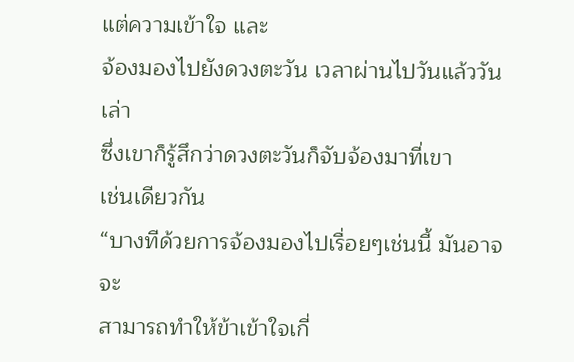แต่ความเข้าใจ และ
จ้องมองไปยังดวงตะวัน เวลาผ่านไปวันแล้ววันเล่า
ซึ่งเขาก็รู้สึกว่าดวงตะวันก็จับจ้องมาที่เขา
เช่นเดียวกัน
“บางทีด้วยการจ้องมองไปเรื่อยๆเช่นนี้ มันอาจจะ
สามารถทำให้ข้าเข้าใจเกี่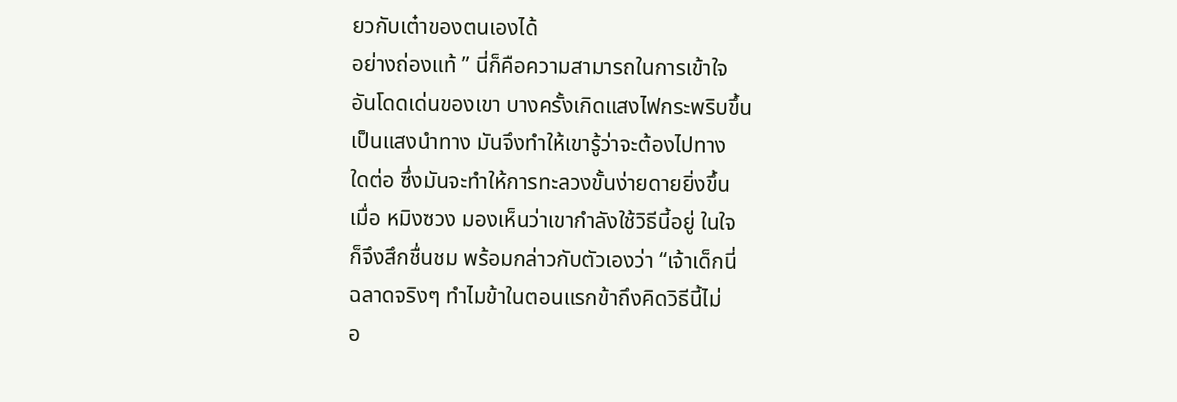ยวกับเต๋าของตนเองได้
อย่างถ่องแท้ ” นี่ก็คือความสามารถในการเข้าใจ
อันโดดเด่นของเขา บางครั้งเกิดแสงไฟกระพริบขึ้น
เป็นแสงนำทาง มันจึงทำให้เขารู้ว่าจะต้องไปทาง
ใดต่อ ซึ่งมันจะทำให้การทะลวงขั้นง่ายดายยิ่งขึ้น
เมื่อ หมิงซวง มองเห็นว่าเขากำลังใช้วิธีนี้อยู่ ในใจ
ก็จึงสึกชื่นชม พร้อมกล่าวกับตัวเองว่า “เจ้าเด็กนี่
ฉลาดจริงๆ ทำไมข้าในตอนแรกข้าถึงคิดวิธีนี้ไม่
อ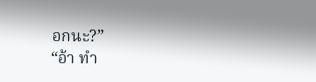อกนะ?”
“อ้า ทำ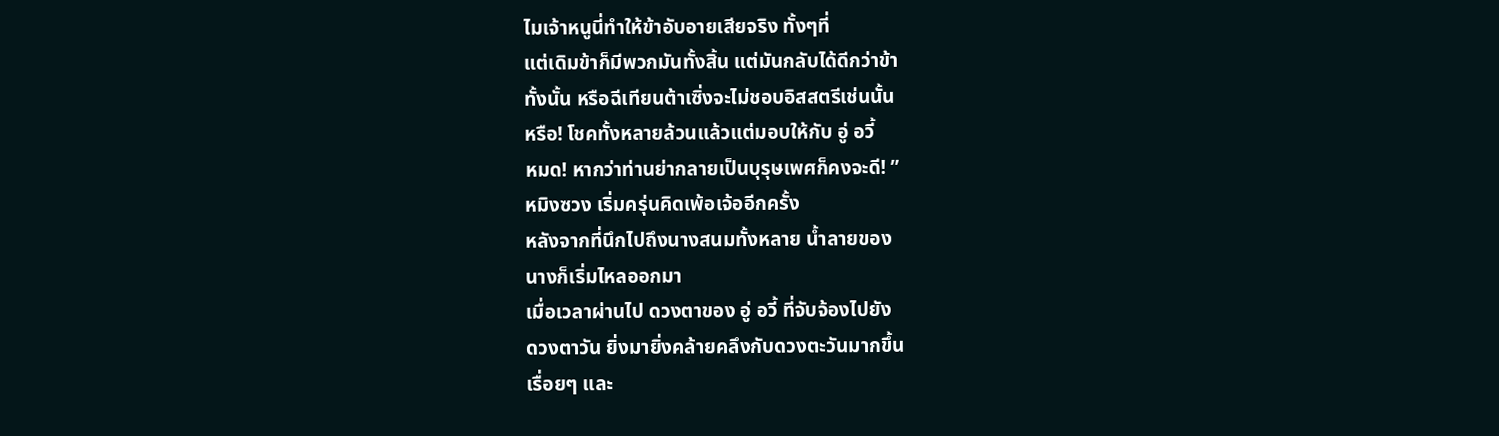ไมเจ้าหนูนี่ทำให้ข้าอับอายเสียจริง ทั้งๆที่
แต่เดิมข้าก็มีพวกมันทั้งสิ้น แต่มันกลับได้ดีกว่าข้า
ทั้งนั้น หรือฉีเทียนต้าเซิ่งจะไม่ชอบอิสสตรีเช่นนั้น
หรือ! โชคทั้งหลายล้วนแล้วแต่มอบให้กับ อู่ อวี้
หมด! หากว่าท่านย่ากลายเป็นบุรุษเพศก็คงจะดี! ”
หมิงซวง เริ่มครุ่นคิดเพ้อเจ้ออีกครั้ง
หลังจากที่นึกไปถึงนางสนมทั้งหลาย น้ำลายของ
นางก็เริ่มไหลออกมา
เมื่อเวลาผ่านไป ดวงตาของ อู่ อวี้ ที่จับจ้องไปยัง
ดวงตาวัน ยิ่งมายิ่งคล้ายคลึงกับดวงตะวันมากขึ้น
เรื่อยๆ และ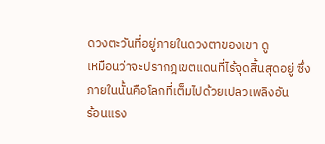ดวงตะวันที่อยู่ภายในดวงตาของเขา ดู
เหมือนว่าจะปรากฎเขตแดนที่ไร้จุดสิ้นสุดอยู่ ซึ่ง
ภายในนั้นคือโลกที่เต็มไปด้วยเปลวเพลิงอัน
ร้อนแรง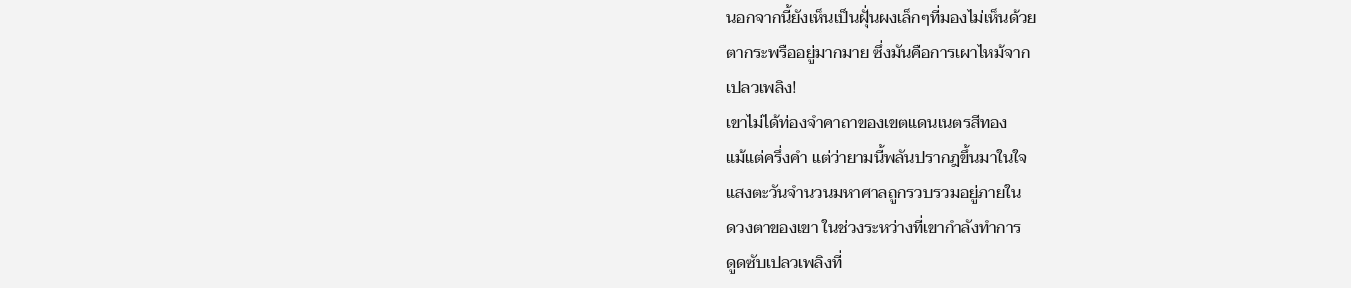นอกจากนี้ยังเห็นเป็นฝุั่นผงเล็กๆที่มองไม่เห็นด้วย
ตากระพรืออยู่มากมาย ซึ่งมันคือการเผาไหม้จาก
เปลวเพลิง!
เขาไม่ได้ท่องจำคาถาของเขตแดนเนตรสีทอง
แม้แต่ครึ่งคำ แต่ว่ายามนี้พลันปรากฎขึ้นมาในใจ
แสงตะวันจำนวนมหาศาลถูกรวบรวมอยู่ภายใน
ดวงตาของเขา ในช่วงระหว่างที่เขากำลังทำการ
ดูดซับเปลวเพลิงที่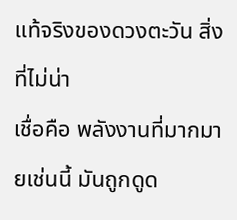แท้จริงของดวงตะวัน สิ่งที่ไม่น่า
เชื่อคือ พลังงานที่มากมายเช่นนี้ มันถูกดูด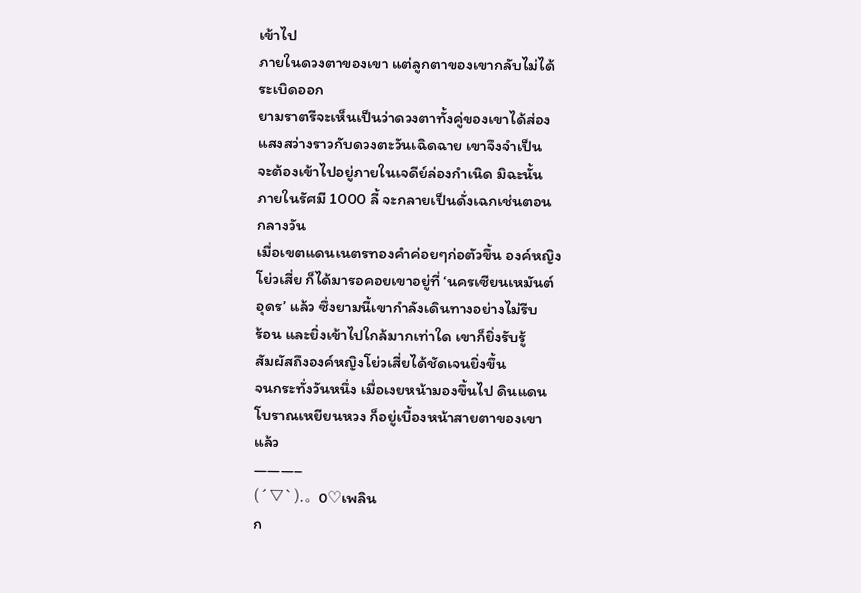เข้าไป
ภายในดวงตาของเขา แต่ลูกตาของเขากลับไม่ได้
ระเบิดออก
ยามราตรีจะเห็นเป็นว่าดวงตาทั้งคู่ของเขาได้ส่อง
แสงสว่างราวกับดวงตะวันเฉิดฉาย เขาจึงจำเป็น
จะต้องเข้าไปอยู่ภายในเจดีย์ล่องกำเนิด มิฉะนั้น
ภายในรัศมี 1000 ลี้ จะกลายเป็นดั่งเฉกเช่นตอน
กลางวัน
เมื่อเขตแดนเนตรทองคำค่อยๆก่อตัวขึ้น องค์หญิง
โย่วเสี่ย ก็ได้มารอคอยเขาอยู่ที่ ‘นครเซียนเหมันต์
อุดร’ แล้ว ซึ่งยามนี้เขากำลังเดินทางอย่างไม่รีบ
ร้อน และยิ่งเข้าไปใกล้มากเท่าใด เขาก็ยิ่งรับรู้
สัมผัสถึงองค์หญิงโย่วเสี่ยได้ชัดเจนยิ่งขึ้น
จนกระทั่งวันหนึ่ง เมื่อเงยหน้ามองขึ้นไป ดินแดน
โบราณเหยียนหวง ก็อยู่เบื้องหน้าสายตาของเขา
แล้ว
———–
(´▽`).。o♡เพลิน
ก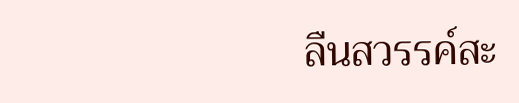ลืนสวรรค์สะ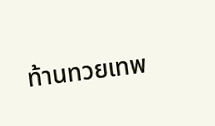ท้านทวยเทพ